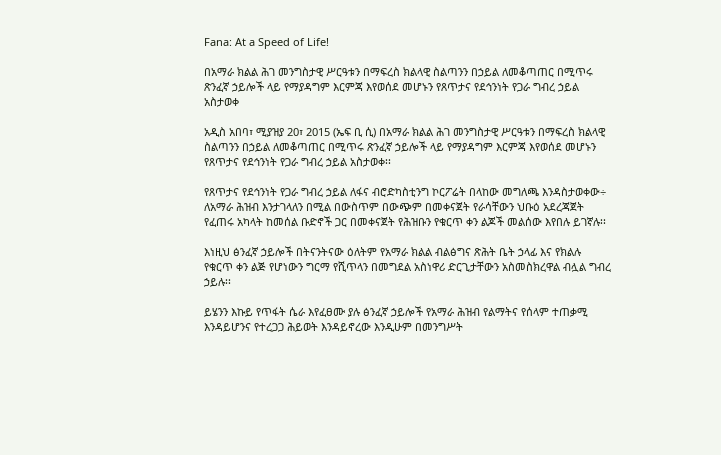Fana: At a Speed of Life!

በአማራ ክልል ሕገ መንግስታዊ ሥርዓቱን በማፍረስ ክልላዊ ስልጣንን በኃይል ለመቆጣጠር በሚጥሩ ጽንፈኛ ኃይሎች ላይ የማያዳግም እርምጃ እየወሰደ መሆኑን የጸጥታና የደኅንነት የጋራ ግብረ ኃይል አስታወቀ

አዲስ አበባ፣ ሚያዝያ 20፣ 2015 (ኤፍ ቢ ሲ) በአማራ ክልል ሕገ መንግስታዊ ሥርዓቱን በማፍረስ ክልላዊ ስልጣንን በኃይል ለመቆጣጠር በሚጥሩ ጽንፈኛ ኃይሎች ላይ የማያዳግም እርምጃ እየወሰደ መሆኑን የጸጥታና የደኅንነት የጋራ ግብረ ኃይል አስታወቀ፡፡

የጸጥታና የደኅንነት የጋራ ግብረ ኃይል ለፋና ብሮድካስቲንግ ኮርፖሬት በላከው መግለጫ እንዳስታወቀው÷ ለአማራ ሕዝብ እንታገላለን በሚል በውስጥም በውጭም በመቀናጀት የራሳቸውን ህቡዕ አደረጃጀት የፈጠሩ አካላት ከመሰል ቡድኖች ጋር በመቀናጀት የሕዝቡን የቁርጥ ቀን ልጆች መልሰው እየበሉ ይገኛሉ፡፡

እነዚህ ፅንፈኛ ኃይሎች በትናንትናው ዕለትም የአማራ ክልል ብልፅግና ጽሕት ቤት ኃላፊ እና የክልሉ የቁርጥ ቀን ልጅ የሆነውን ግርማ የሺጥላን በመግደል አስነዋሪ ድርጊታቸውን አስመስክረዋል ብሏል ግብረ ኃይሉ፡፡

ይሄንን እኩይ የጥፋት ሴራ እየፈፀሙ ያሉ ፅንፈኛ ኃይሎች የአማራ ሕዝብ የልማትና የሰላም ተጠቃሚ እንዳይሆንና የተረጋጋ ሕይወት እንዳይኖረው እንዲሁም በመንግሥት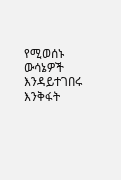የሚወሰኑ ውሳኔዎች እንዳይተገበሩ እንቅፋት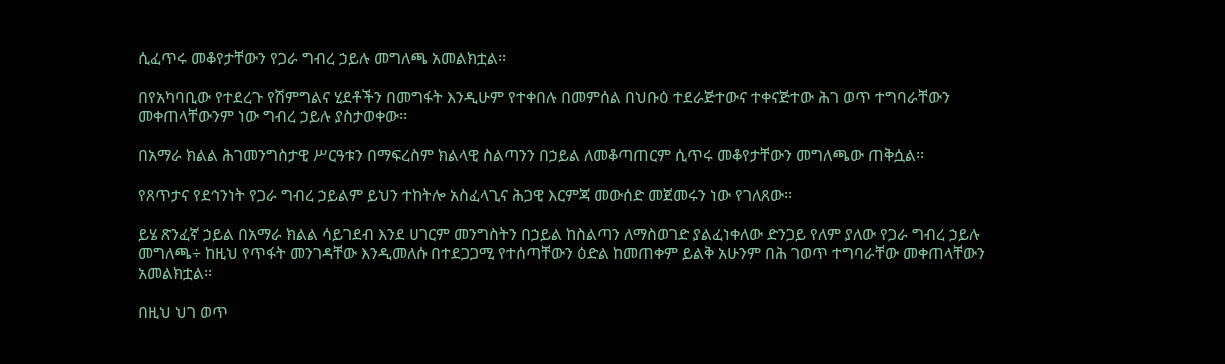ሲፈጥሩ መቆየታቸውን የጋራ ግብረ ኃይሉ መግለጫ አመልክቷል፡፡

በየአካባቢው የተደረጉ የሽምግልና ሂደቶችን በመግፋት እንዲሁም የተቀበሉ በመምሰል በህቡዕ ተደራጅተውና ተቀናጅተው ሕገ ወጥ ተግባራቸውን መቀጠላቸውንም ነው ግብረ ኃይሉ ያስታወቀው፡፡

በአማራ ክልል ሕገመንግስታዊ ሥርዓቱን በማፍረስም ክልላዊ ስልጣንን በኃይል ለመቆጣጠርም ሲጥሩ መቆየታቸውን መግለጫው ጠቅሷል፡፡

የጸጥታና የደኅንነት የጋራ ግብረ ኃይልም ይህን ተከትሎ አስፈላጊና ሕጋዊ እርምጃ መውሰድ መጀመሩን ነው የገለጸው፡፡

ይሄ ጽንፈኛ ኃይል በአማራ ክልል ሳይገደብ እንደ ሀገርም መንግስትን በኃይል ከስልጣን ለማስወገድ ያልፈነቀለው ድንጋይ የለም ያለው የጋራ ግብረ ኃይሉ መግለጫ÷ ከዚህ የጥፋት መንገዳቸው እንዲመለሱ በተደጋጋሚ የተሰጣቸውን ዕድል ከመጠቀም ይልቅ አሁንም በሕ ገወጥ ተግባራቸው መቀጠላቸውን አመልክቷል፡፡

በዚህ ህገ ወጥ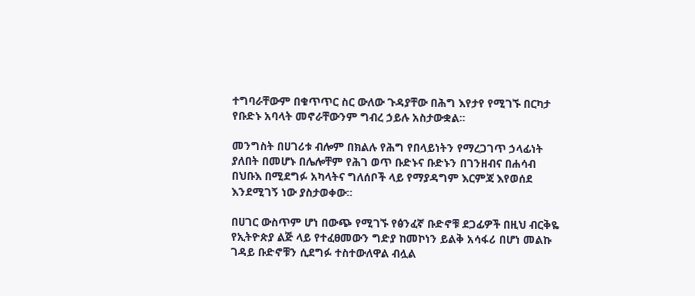ተግባራቸውም በቁጥጥር ስር ውለው ጉዳያቸው በሕግ እየታየ የሚገኙ በርካታ የቡድኑ አባላት መኖራቸውንም ግብረ ኃይሉ አስታውቋል፡፡

መንግስት በሀገሪቱ ብሎም በክልሉ የሕግ የበላይነትን የማረጋገጥ ኃላፊነት ያለበት በመሆኑ በሌሎቸም የሕገ ወጥ ቡድኑና ቡድኑን በገንዘብና በሐሳብ በህቡእ በሚደግፉ አካላትና ግለሰቦች ላይ የማያዳግም እርምጃ እየወሰደ እንደሚገኝ ነው ያስታወቀው፡፡

በሀገር ውስጥም ሆነ በውጭ የሚገኙ የፅንፈኛ ቡድኖቹ ደጋፊዎች በዚህ ብርቅዬ የኢትዮጵያ ልጅ ላይ የተፈፀመውን ግድያ ከመኮነን ይልቅ አሳፋሪ በሆነ መልኩ ገዳይ ቡድኖቹን ሲደግፉ ተስተውለዋል ብሏል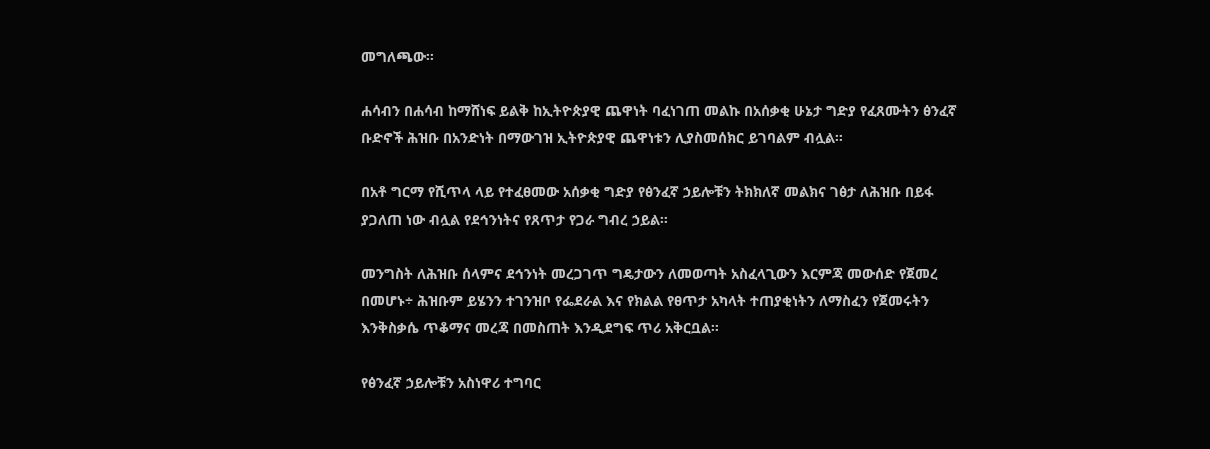መግለጫው፡፡

ሐሳብን በሐሳብ ከማሸነፍ ይልቅ ከኢትዮጵያዊ ጨዋነት ባፈነገጠ መልኩ በአሰቃቂ ሁኔታ ግድያ የፈጸሙትን ፅንፈኛ ቡድኖች ሕዝቡ በአንድነት በማውገዝ ኢትዮጵያዊ ጨዋነቱን ሊያስመሰክር ይገባልም ብሏል፡፡

በአቶ ግርማ የሺጥላ ላይ የተፈፀመው አሰቃቂ ግድያ የፅንፈኛ ኃይሎቹን ትክክለኛ መልክና ገፅታ ለሕዝቡ በይፋ ያጋለጠ ነው ብሏል የደኅንነትና የጸጥታ የጋራ ግብረ ኃይል፡፡

መንግስት ለሕዝቡ ሰላምና ደኅንነት መረጋገጥ ግዴታውን ለመወጣት አስፈላጊውን እርምጃ መውሰድ የጀመረ በመሆኑ÷ ሕዝቡም ይሄንን ተገንዝቦ የፌደራል እና የክልል የፀጥታ አካላት ተጠያቂነትን ለማስፈን የጀመሩትን እንቅስቃሴ ጥቆማና መረጃ በመስጠት እንዲደግፍ ጥሪ አቅርቧል፡፡

የፅንፈኛ ኃይሎቹን አስነዋሪ ተግባር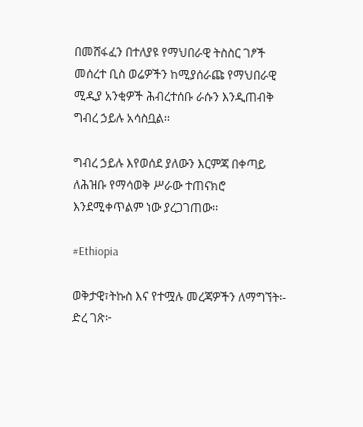በመሸፋፈን በተለያዩ የማህበራዊ ትስስር ገፆች መሰረተ ቢስ ወሬዎችን ከሚያሰራጩ የማህበራዊ ሚዲያ አንቂዎች ሕብረተሰቡ ራሱን እንዲጠብቅ ግብረ ኃይሉ አሳስቧል፡፡

ግብረ ኃይሉ እየወሰደ ያለውን እርምጃ በቀጣይ ለሕዝቡ የማሳወቅ ሥራው ተጠናክሮ እንደሚቀጥልም ነው ያረጋገጠው፡፡

#Ethiopia

ወቅታዊ፣ትኩስ እና የተሟሉ መረጃዎችን ለማግኘት፡-
ድረ ገጽ፦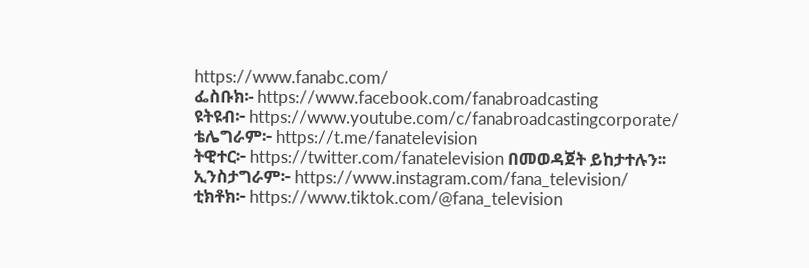https://www.fanabc.com/
ፌስቡክ፡- https://www.facebook.com/fanabroadcasting
ዩትዩብ፦ https://www.youtube.com/c/fanabroadcastingcorporate/
ቴሌግራም፦ https://t.me/fanatelevision
ትዊተር፦ https://twitter.com/fanatelevision በመወዳጀት ይከታተሉን፡፡
ኢንስታግራም፦ https://www.instagram.com/fana_television/
ቲክቶክ፦ https://www.tiktok.com/@fana_television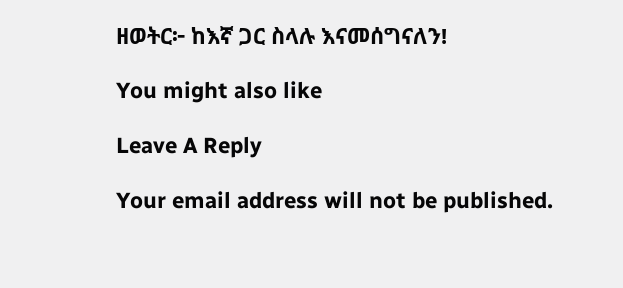ዘወትር፦ ከእኛ ጋር ስላሉ እናመሰግናለን!

You might also like

Leave A Reply

Your email address will not be published.